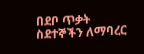በደቦ ጥቃት ስደተኞችን ለማባረር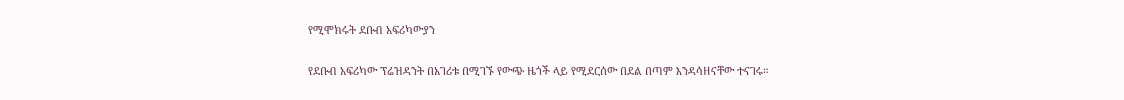የሚሞክሩት ደቡብ አፍሪካውያን

የደቡብ አፍሪካው ፕሬዝዳንት በአገሪቱ በሚገኙ የውጭ ዜጎች ላይ የሚደርሰው በደል በጣም እንዳሳዘናቸው ተናገሩ።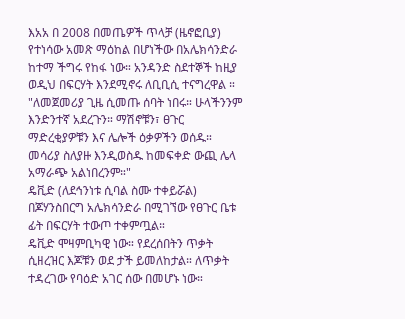እአአ በ 2008 በመጤዎች ጥላቻ (ዜኖፎቢያ) የተነሳው አመጽ ማዕከል በሆነችው በአሌክሳንድራ ከተማ ችግሩ የከፋ ነው። አንዳንድ ስደተኞች ከዚያ ወዲህ በፍርሃት እንደሚኖሩ ለቢቢሲ ተናግረዋል ።
"ለመጀመሪያ ጊዜ ሲመጡ ሰባት ነበሩ። ሁላችንንም እንድንተኛ አደረጉን። ማሽኖቹን፣ ፀጉር ማድረቂያዎቹን እና ሌሎች ዕቃዎችን ወሰዱ። መሳሪያ ስለያዙ እንዲወስዱ ከመፍቀድ ውጪ ሌላ አማራጭ አልነበረንም።"
ዴቪድ (ለደኅንነቱ ሲባል ስሙ ተቀይሯል) በጆሃንስበርግ አሌክሳንድራ በሚገኘው የፀጉር ቤቱ ፊት በፍርሃት ተውጦ ተቀምጧል።
ዴቪድ ሞዛምቢካዊ ነው። የደረሰበትን ጥቃት ሲዘረዝር እጆቹን ወደ ታች ይመለከታል። ለጥቃት ተዳረገው የባዕድ አገር ሰው በመሆኑ ነው።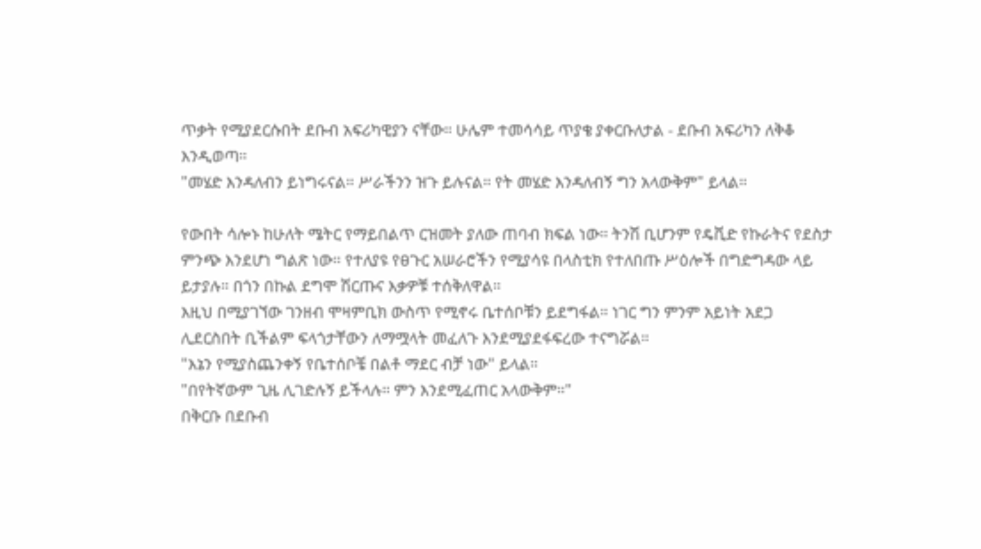ጥቃት የሚያደርሱበት ደቡብ አፍሪካዊያን ናቸው። ሁሌም ተመሳሳይ ጥያቄ ያቀርቡለታል - ደቡብ አፍሪካን ለቅቆ እንዲወጣ።
"መሄድ እንዳለብን ይነግሩናል። ሥራችንን ዝጉ ይሉናል። የት መሄድ እንዳለብኝ ግን አላውቅም" ይላል።

የውበት ሳሎኑ ከሁለት ሜትር የማይበልጥ ርዝመት ያለው ጠባብ ክፍል ነው። ትንሽ ቢሆንም የዴቪድ የኩራትና የደስታ ምንጭ እንደሆነ ግልጽ ነው። የተለያዩ የፀጉር አሠራሮችን የሚያሳዩ በላስቲክ የተለበጡ ሥዕሎች በግድግዳው ላይ ይታያሉ። በጎን በኩል ደግሞ ሽርጡና እቃዎቹ ተሰቅለዋል።
እዚህ በሚያገኘው ገንዘብ ሞዛምቢክ ውስጥ የሚኖሩ ቤተሰቦቹን ይደግፋል። ነገር ግን ምንም አይነት አደጋ ሊደርስበት ቢችልም ፍላጎታቸውን ለማሟላት መፈለጉ እንደሚያደፋፍረው ተናግሯል።
"እኔን የሚያስጨንቀኝ የቤተሰቦቼ በልቶ ማደር ብቻ ነው" ይላል።
"በየትኛውም ጊዜ ሊገድሉኝ ይችላሉ። ምን እንደሚፈጠር አላውቅም።"
በቅርቡ በደቡብ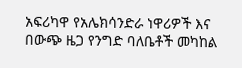አፍሪካዋ የአሌክሳንድራ ነዋሪዎች እና በውጭ ዜጋ የንግድ ባለቤቶች መካከል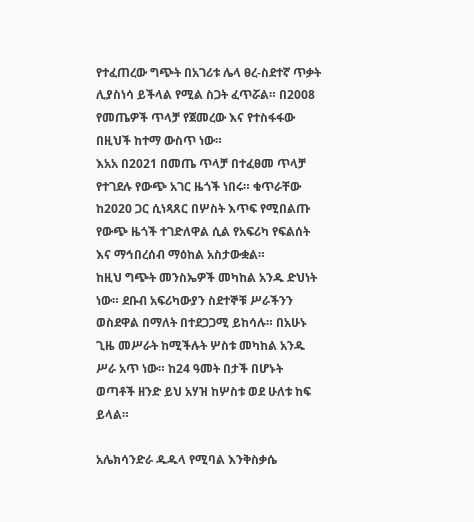የተፈጠረው ግጭት በአገሪቱ ሌላ ፀረ-ስደተኛ ጥቃት ሊያስነሳ ይችላል የሚል ስጋት ፈጥሯል። በ2008 የመጤዎች ጥላቻ የጀመረው እና የተስፋፋው በዚህች ከተማ ውስጥ ነው።
እአአ በ2021 በመጤ ጥላቻ በተፈፀመ ጥላቻ የተገደሉ የውጭ አገር ዜጎች ነበሩ። ቁጥራቸው ከ2020 ጋር ሲነጻጸር በሦስት እጥፍ የሚበልጡ የውጭ ዜጎች ተገድለዋል ሲል የአፍሪካ የፍልሰት እና ማኅበረሰብ ማዕከል አስታውቋል።
ከዚህ ግጭት መንስኤዎች መካከል አንዱ ድህነት ነው። ደቡብ አፍሪካውያን ስደተኞቹ ሥራችንን ወስደዋል በማለት በተደጋጋሚ ይከሳሉ። በአሁኑ ጊዜ መሥራት ከሚችሉት ሦስቱ መካከል አንዱ ሥራ አጥ ነው። ከ24 ዓመት በታች በሆኑት ወጣቶች ዘንድ ይህ አሃዝ ከሦስቱ ወደ ሁለቱ ከፍ ይላል።

አሌክሳንድራ ዱዱላ የሚባል እንቅስቃሴ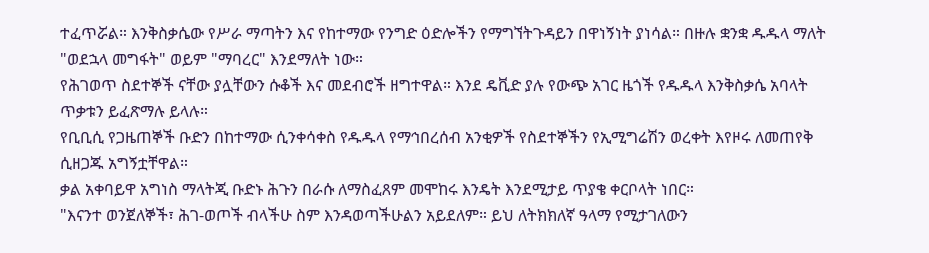ተፈጥሯል። እንቅስቃሴው የሥራ ማጣትን እና የከተማው የንግድ ዕድሎችን የማግኘትጉዳይን በዋነኝነት ያነሳል። በዙሉ ቋንቋ ዱዱላ ማለት "ወደኋላ መግፋት" ወይም "ማባረር" እንደማለት ነው።
የሕገወጥ ስደተኞች ናቸው ያሏቸውን ሱቆች እና መደብሮች ዘግተዋል። እንደ ዴቪድ ያሉ የውጭ አገር ዜጎች የዱዱላ እንቅስቃሴ አባላት ጥቃቱን ይፈጽማሉ ይላሉ።
የቢቢሲ የጋዜጠኞች ቡድን በከተማው ሲንቀሳቀስ የዱዱላ የማኅበረሰብ አንቂዎች የስደተኞችን የኢሚግሬሽን ወረቀት እየዞሩ ለመጠየቅ ሲዘጋጁ አግኝቷቸዋል።
ቃል አቀባይዋ አግነስ ማላትጂ ቡድኑ ሕጉን በራሱ ለማስፈጸም መሞከሩ እንዴት እንደሚታይ ጥያቄ ቀርቦላት ነበር።
"እናንተ ወንጀለኞች፣ ሕገ-ወጦች ብላችሁ ስም እንዳወጣችሁልን አይደለም። ይህ ለትክክለኛ ዓላማ የሚታገለውን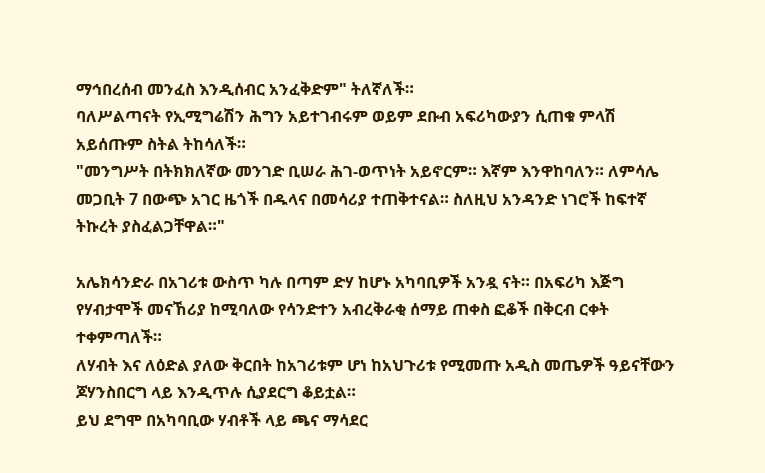ማኅበረሰብ መንፈስ እንዲሰብር አንፈቅድም" ትለኛለች።
ባለሥልጣናት የኢሚግሬሽን ሕግን አይተገብሩም ወይም ደቡብ አፍሪካውያን ሲጠቁ ምላሽ አይሰጡም ስትል ትከሳለች።
"መንግሥት በትክክለኛው መንገድ ቢሠራ ሕገ-ወጥነት አይኖርም። እኛም እንዋከባለን። ለምሳሌ መጋቢት 7 በውጭ አገር ዜጎች በዱላና በመሳሪያ ተጠቅተናል። ስለዚህ አንዳንድ ነገሮች ከፍተኛ ትኩረት ያስፈልጋቸዋል።"

አሌክሳንድራ በአገሪቱ ውስጥ ካሉ በጣም ድሃ ከሆኑ አካባቢዎች አንዷ ናት። በአፍሪካ እጅግ የሃብታሞች መናኸሪያ ከሚባለው የሳንድተን አብረቅራቂ ሰማይ ጠቀስ ፎቆች በቅርብ ርቀት ተቀምጣለች።
ለሃብት እና ለዕድል ያለው ቅርበት ከአገሪቱም ሆነ ከአህጉሪቱ የሚመጡ አዲስ መጤዎች ዓይናቸውን ጆሃንስበርግ ላይ እንዲጥሉ ሲያደርግ ቆይቷል።
ይህ ደግሞ በአካባቢው ሃብቶች ላይ ጫና ማሳደር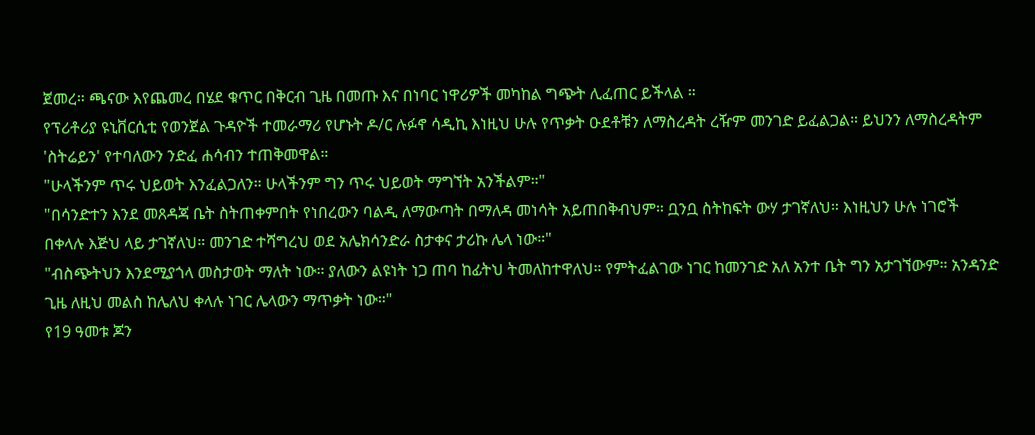ጀመረ። ጫናው እየጨመረ በሄደ ቁጥር በቅርብ ጊዜ በመጡ እና በነባር ነዋሪዎች መካከል ግጭት ሊፈጠር ይችላል ።
የፕሪቶሪያ ዩኒቨርሲቲ የወንጀል ጉዳዮች ተመራማሪ የሆኑት ዶ/ር ሉፉኖ ሳዲኪ እነዚህ ሁሉ የጥቃት ዑደቶቹን ለማስረዳት ረዥም መንገድ ይፈልጋል። ይህንን ለማስረዳትም 'ስትሬይን' የተባለውን ንድፈ ሐሳብን ተጠቅመዋል።
"ሁላችንም ጥሩ ህይወት እንፈልጋለን። ሁላችንም ግን ጥሩ ህይወት ማግኘት አንችልም።"
"በሳንድተን እንደ መጸዳጃ ቤት ስትጠቀምበት የነበረውን ባልዲ ለማውጣት በማለዳ መነሳት አይጠበቅብህም። ቧንቧ ስትከፍት ውሃ ታገኛለህ። እነዚህን ሁሉ ነገሮች በቀላሉ እጅህ ላይ ታገኛለህ። መንገድ ተሻግረህ ወደ አሌክሳንድራ ስታቀና ታሪኩ ሌላ ነው።"
"ብስጭትህን እንደሚያጎላ መስታወት ማለት ነው። ያለውን ልዩነት ነጋ ጠባ ከፊትህ ትመለከተዋለህ። የምትፈልገው ነገር ከመንገድ አለ አንተ ቤት ግን አታገኘውም። አንዳንድ ጊዜ ለዚህ መልስ ከሌለህ ቀላሉ ነገር ሌላውን ማጥቃት ነው።"
የ19 ዓመቱ ጆን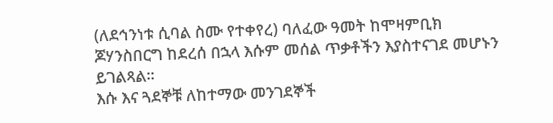(ለደኅንነቱ ሲባል ስሙ የተቀየረ) ባለፈው ዓመት ከሞዛምቢክ ጆሃንስበርግ ከደረሰ በኋላ እሱም መሰል ጥቃቶችን እያስተናገደ መሆኑን ይገልጻል።
እሱ እና ጓደኞቹ ለከተማው መንገደኞች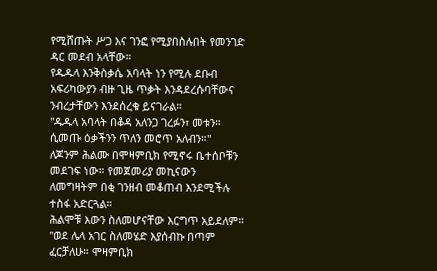የሚሸጡት ሥጋ እና ገንፎ የሚያበስሉበት የመንገድ ዳር መደብ አላቸው።
የዱዱላ እንቅስቃሴ አባላት ነን የሚሉ ደቡብ አፍሪካውያን ብዙ ጊዜ ጥቃት እንዳደረሱባቸውና ንብረታቸውን እንደሰረቁ ይናገራል።
"ዱዱላ አባላት በቆዳ አለንጋ ገረፉን፣ መቱን። ሲመጡ ዕቃችንን ጥለን መሮጥ አለብን።"
ለጆንም ሕልሙ በሞዛምቢክ የሚኖሩ ቤተሰቦቹን መደገፍ ነው። የመጀመሪያ መኪናውን ለመግዛትም በቂ ገንዘብ መቆጠብ እንደሚችሉ ተስፋ አድርጓል።
ሕልሞቹ እውን ስለመሆናቸው እርግጥ አይደለም።
"ወደ ሌላ አገር ስለመሄድ እያሰብኩ በጣም ፈርቻለሁ። ሞዛምቢክ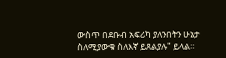ውስጥ በደቡብ አፍሪካ ያለንበትን ሁኔታ ስለሚያውቁ ስለእኛ ይጸልያሉ" ይላል።